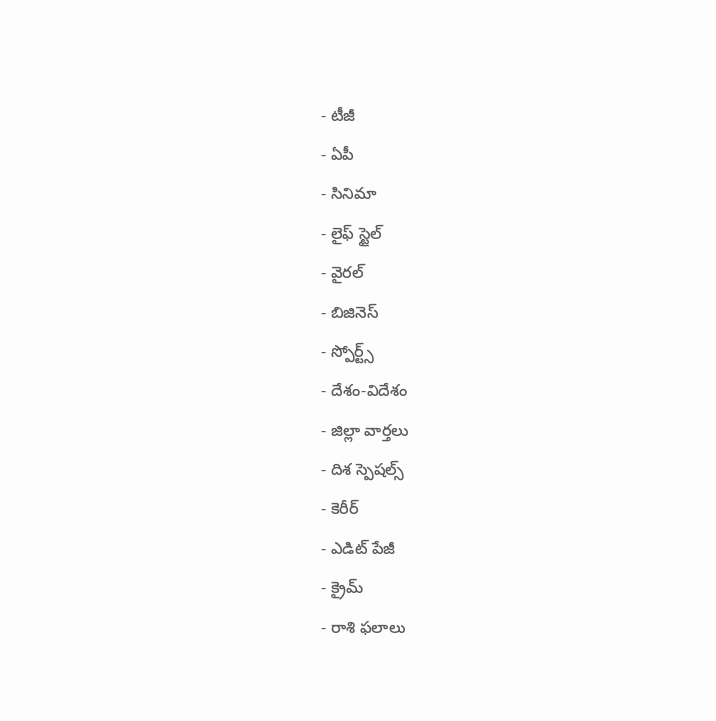- టీజీ
- ఏపీ
- సినిమా
- లైఫ్ స్టైల్
- వైరల్
- బిజినెస్
- స్పోర్ట్స్
- దేశం-విదేశం
- జిల్లా వార్తలు
- దిశ స్పెషల్స్
- కెరీర్
- ఎడిట్ పేజీ
- క్రైమ్
- రాశి ఫలాలు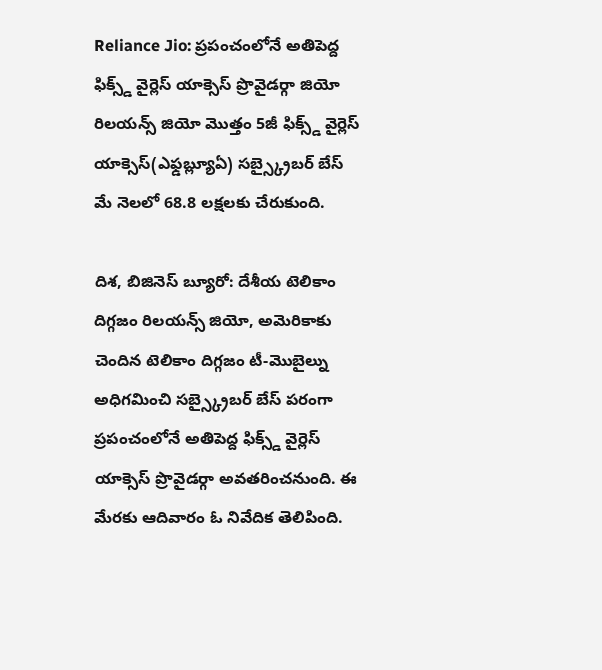Reliance Jio: ప్రపంచంలోనే అతిపెద్ద ఫిక్స్డ్ వైర్లెస్ యాక్సెస్ ప్రొవైడర్గా జియో
రిలయన్స్ జియో మొత్తం 5జీ ఫిక్స్డ్ వైర్లెస్ యాక్సెస్(ఎఫ్డబ్ల్యూఏ) సబ్స్క్రైబర్ బేస్ మే నెలలో 68.8 లక్షలకు చేరుకుంది.

దిశ, బిజినెస్ బ్యూరో: దేశీయ టెలికాం దిగ్గజం రిలయన్స్ జియో, అమెరికాకు చెందిన టెలికాం దిగ్గజం టీ-మొబైల్ను అధిగమించి సబ్స్క్రైబర్ బేస్ పరంగా ప్రపంచంలోనే అతిపెద్ద ఫిక్స్డ్ వైర్లెస్ యాక్సెస్ ప్రొవైడర్గా అవతరించనుంది. ఈ మేరకు ఆదివారం ఓ నివేదిక తెలిపింది.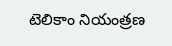టెలికాం నియంత్రణ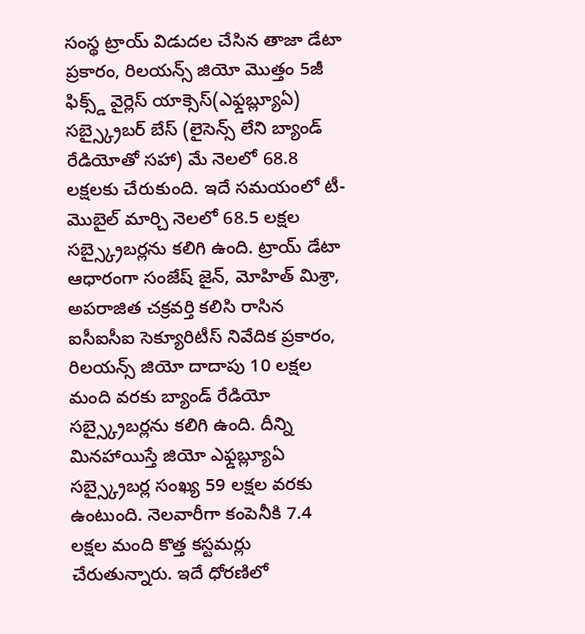సంస్థ ట్రాయ్ విడుదల చేసిన తాజా డేటా ప్రకారం, రిలయన్స్ జియో మొత్తం 5జీ ఫిక్స్డ్ వైర్లెస్ యాక్సెస్(ఎఫ్డబ్ల్యూఏ) సబ్స్క్రైబర్ బేస్ (లైసెన్స్ లేని బ్యాండ్ రేడియోతో సహా) మే నెలలో 68.8 లక్షలకు చేరుకుంది. ఇదే సమయంలో టీ-మొబైల్ మార్చి నెలలో 68.5 లక్షల సబ్స్క్రైబర్లను కలిగి ఉంది. ట్రాయ్ డేటా ఆధారంగా సంజేష్ జైన్, మోహిత్ మిశ్రా, అపరాజిత చక్రవర్తి కలిసి రాసిన ఐసీఐసీఐ సెక్యూరిటీస్ నివేదిక ప్రకారం, రిలయన్స్ జియో దాదాపు 10 లక్షల మంది వరకు బ్యాండ్ రేడియో సబ్స్క్రైబర్లను కలిగి ఉంది. దీన్ని మినహాయిస్తే జియో ఎఫ్డబ్ల్యూఏ సబ్స్క్రైబర్ల సంఖ్య 59 లక్షల వరకు ఉంటుంది. నెలవారీగా కంపెనీకి 7.4 లక్షల మంది కొత్త కస్టమర్లు చేరుతున్నారు. ఇదే ధోరణిలో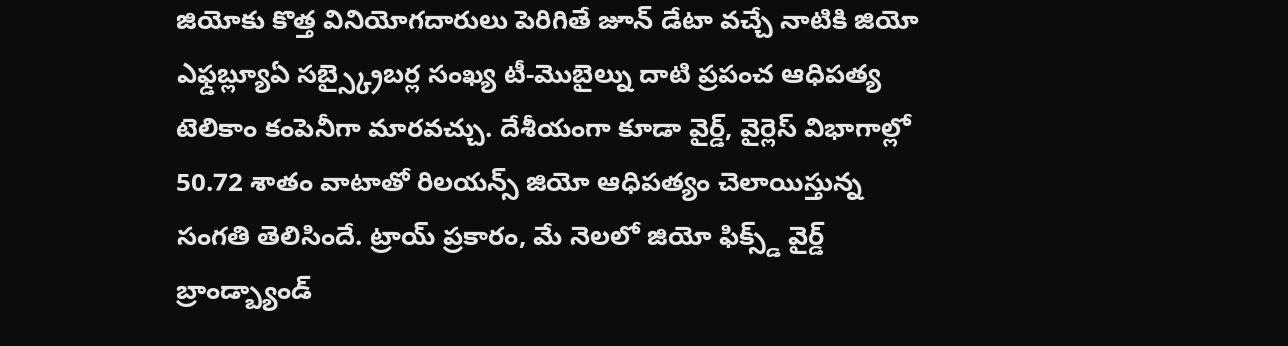జియోకు కొత్త వినియోగదారులు పెరిగితే జూన్ డేటా వచ్చే నాటికి జియో ఎఫ్డబ్ల్యూఏ సబ్స్క్రైబర్ల సంఖ్య టీ-మొబైల్ను దాటి ప్రపంచ ఆధిపత్య టెలికాం కంపెనీగా మారవచ్చు. దేశీయంగా కూడా వైర్డ్, వైర్లెస్ విభాగాల్లో 50.72 శాతం వాటాతో రిలయన్స్ జియో ఆధిపత్యం చెలాయిస్తున్న సంగతి తెలిసిందే. ట్రాయ్ ప్రకారం, మే నెలలో జియో ఫిక్స్డ్ వైర్డ్ బ్రాండ్బ్యాండ్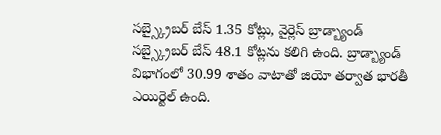సబ్స్క్రైబర్ బేస్ 1.35 కోట్లు, వైర్లెస్ బ్రాడ్బ్యాండ్ సబ్స్క్రైబర్ బేస్ 48.1 కోట్లను కలిగి ఉంది. బ్రాడ్బ్యాండ్ విభాగంలో 30.99 శాతం వాటాతో జియో తర్వాత భారతీ ఎయిర్టెల్ ఉంది.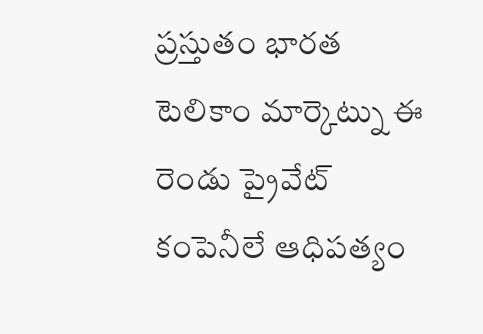ప్రస్తుతం భారత టెలికాం మార్కెట్ను ఈ రెండు ప్రైవేట్ కంపెనీలే ఆధిపత్యం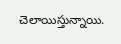చెలాయిస్తున్నాయి.